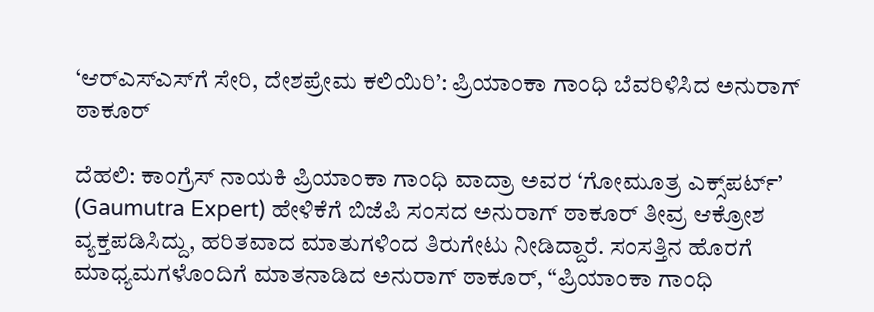‘ಆರ್‌ಎಸ್‌ಎಸ್‌ಗೆ ಸೇರಿ, ದೇಶಪ್ರೇಮ ಕಲಿಯಿರಿ’: ಪ್ರಿಯಾಂಕಾ ಗಾಂಧಿ ಬೆವರಿಳಿಸಿದ ಅನುರಾಗ್ ಠಾಕೂರ್

ದೆಹಲಿ: ಕಾಂಗ್ರೆಸ್ ನಾಯಕಿ ಪ್ರಿಯಾಂಕಾ ಗಾಂಧಿ ವಾದ್ರಾ ಅವರ ‘ಗೋಮೂತ್ರ ಎಕ್ಸ್‌ಪರ್ಟ್’ (Gaumutra Expert) ಹೇಳಿಕೆಗೆ ಬಿಜೆಪಿ ಸಂಸದ ಅನುರಾಗ್ ಠಾಕೂರ್ ತೀವ್ರ ಆಕ್ರೋಶ ವ್ಯಕ್ತಪಡಿಸಿದ್ದು, ಹರಿತವಾದ ಮಾತುಗಳಿಂದ ತಿರುಗೇಟು ನೀಡಿದ್ದಾರೆ. ಸಂಸತ್ತಿನ ಹೊರಗೆ ಮಾಧ್ಯಮಗಳೊಂದಿಗೆ ಮಾತನಾಡಿದ ಅನುರಾಗ್ ಠಾಕೂರ್, “ಪ್ರಿಯಾಂಕಾ ಗಾಂಧಿ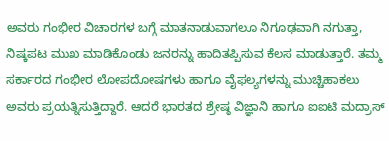ಅವರು ಗಂಭೀರ ವಿಚಾರಗಳ ಬಗ್ಗೆ ಮಾತನಾಡುವಾಗಲೂ ನಿಗೂಢವಾಗಿ ನಗುತ್ತಾ, ನಿಷ್ಕಪಟ ಮುಖ ಮಾಡಿಕೊಂಡು ಜನರನ್ನು ಹಾದಿತಪ್ಪಿಸುವ ಕೆಲಸ ಮಾಡುತ್ತಾರೆ. ತಮ್ಮ ಸರ್ಕಾರದ ಗಂಭೀರ ಲೋಪದೋಷಗಳು ಹಾಗೂ ವೈಫಲ್ಯಗಳನ್ನು ಮುಚ್ಚಿಹಾಕಲು ಅವರು ಪ್ರಯತ್ನಿಸುತ್ತಿದ್ದಾರೆ. ಆದರೆ ಭಾರತದ ಶ್ರೇಷ್ಠ ವಿಜ್ಞಾನಿ ಹಾಗೂ ಐಐಟಿ ಮದ್ರಾಸ್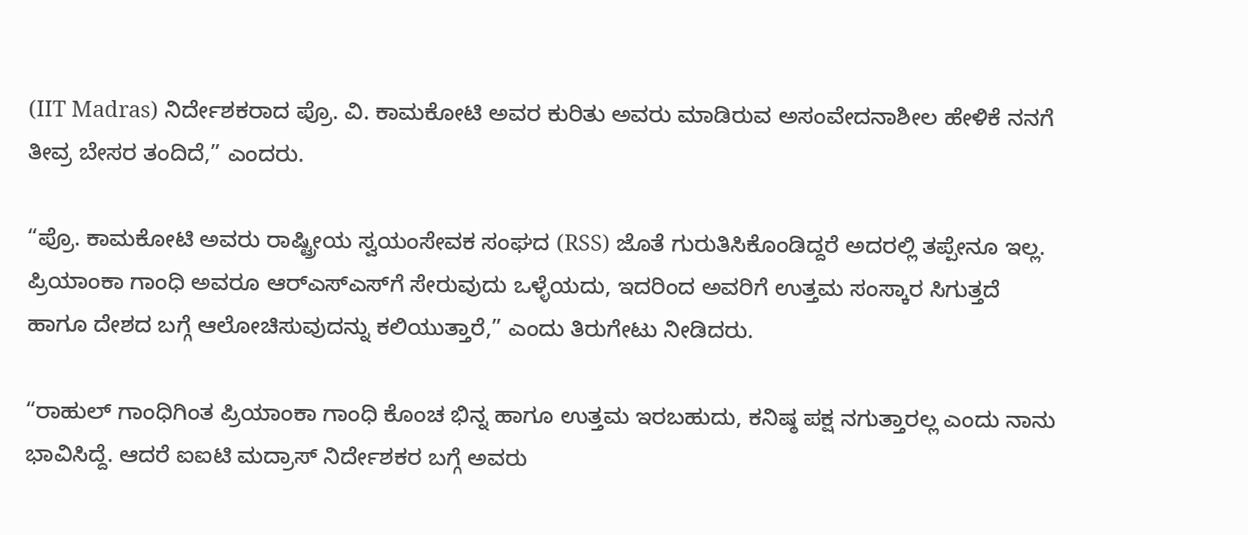(IIT Madras) ನಿರ್ದೇಶಕರಾದ ಪ್ರೊ. ವಿ. ಕಾಮಕೋಟಿ ಅವರ ಕುರಿತು ಅವರು ಮಾಡಿರುವ ಅಸಂವೇದನಾಶೀಲ ಹೇಳಿಕೆ ನನಗೆ ತೀವ್ರ ಬೇಸರ ತಂದಿದೆ,” ಎಂದರು.

“ಪ್ರೊ. ಕಾಮಕೋಟಿ ಅವರು ರಾಷ್ಟ್ರೀಯ ಸ್ವಯಂಸೇವಕ ಸಂಘದ (RSS) ಜೊತೆ ಗುರುತಿಸಿಕೊಂಡಿದ್ದರೆ ಅದರಲ್ಲಿ ತಪ್ಪೇನೂ ಇಲ್ಲ. ಪ್ರಿಯಾಂಕಾ ಗಾಂಧಿ ಅವರೂ ಆರ್‌ಎಸ್‌ಎಸ್‌ಗೆ ಸೇರುವುದು ಒಳ್ಳೆಯದು, ಇದರಿಂದ ಅವರಿಗೆ ಉತ್ತಮ ಸಂಸ್ಕಾರ ಸಿಗುತ್ತದೆ ಹಾಗೂ ದೇಶದ ಬಗ್ಗೆ ಆಲೋಚಿಸುವುದನ್ನು ಕಲಿಯುತ್ತಾರೆ,” ಎಂದು ತಿರುಗೇಟು ನೀಡಿದರು.

“ರಾಹುಲ್ ಗಾಂಧಿಗಿಂತ ಪ್ರಿಯಾಂಕಾ ಗಾಂಧಿ ಕೊಂಚ ಭಿನ್ನ ಹಾಗೂ ಉತ್ತಮ ಇರಬಹುದು, ಕನಿಷ್ಠ ಪಕ್ಷ ನಗುತ್ತಾರಲ್ಲ ಎಂದು ನಾನು ಭಾವಿಸಿದ್ದೆ. ಆದರೆ ಐಐಟಿ ಮದ್ರಾಸ್ ನಿರ್ದೇಶಕರ ಬಗ್ಗೆ ಅವರು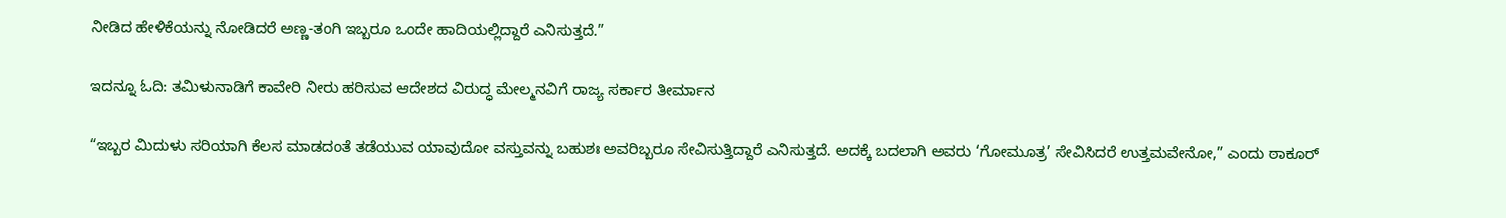ನೀಡಿದ ಹೇಳಿಕೆಯನ್ನು ನೋಡಿದರೆ ಅಣ್ಣ-ತಂಗಿ ಇಬ್ಬರೂ ಒಂದೇ ಹಾದಿಯಲ್ಲಿದ್ದಾರೆ ಎನಿಸುತ್ತದೆ.”

ಇದನ್ನೂ ಓದಿ: ತಮಿಳುನಾಡಿಗೆ ಕಾವೇರಿ ನೀರು ಹರಿಸುವ ಆದೇಶದ ವಿರುದ್ಧ ಮೇಲ್ಮನವಿಗೆ ರಾಜ್ಯ ಸರ್ಕಾರ ತೀರ್ಮಾನ

“ಇಬ್ಬರ ಮಿದುಳು ಸರಿಯಾಗಿ ಕೆಲಸ ಮಾಡದಂತೆ ತಡೆಯುವ ಯಾವುದೋ ವಸ್ತುವನ್ನು ಬಹುಶಃ ಅವರಿಬ್ಬರೂ ಸೇವಿಸುತ್ತಿದ್ದಾರೆ ಎನಿಸುತ್ತದೆ. ಅದಕ್ಕೆ ಬದಲಾಗಿ ಅವರು ‘ಗೋಮೂತ್ರ’ ಸೇವಿಸಿದರೆ ಉತ್ತಮವೇನೋ,” ಎಂದು ಠಾಕೂರ್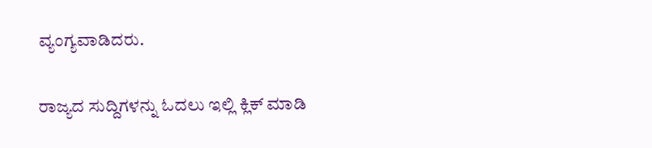ವ್ಯಂಗ್ಯವಾಡಿದರು.

ರಾಜ್ಯದ ಸುದ್ದಿಗಳನ್ನು ಓದಲು ಇಲ್ಲಿ ಕ್ಲಿಕ್ ಮಾಡಿ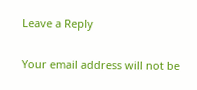Leave a Reply

Your email address will not be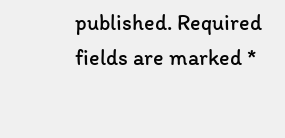published. Required fields are marked *